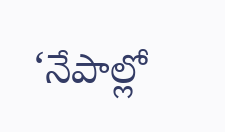‘నేపాల్లో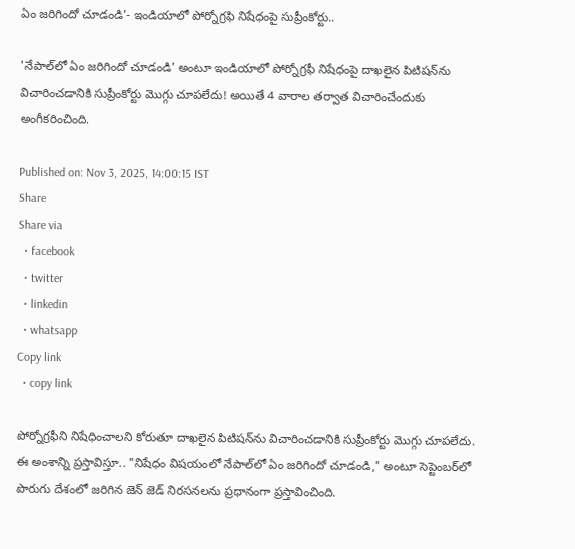ఏం జరిగిందో చూడండి’- ఇండియాలో పోర్నోగ్రఫి నిషేధంపై సుప్రీంకోర్టు..

'నేపాల్‌లో ఏం జరిగిందో చూడండి' అంటూ ఇండియాలో పోర్నోగ్రఫీ నిషేధంపై దాఖలైన పిటిషన్‌ను విచారించడానికి సుప్రీంకోర్టు మొగ్గు చూపలేదు! అయితే 4 వారాల తర్వాత విచారించేందుకు అంగీకరించింది.

Published on: Nov 3, 2025, 14:00:15 IST
Share
Share via
  • facebook
  • twitter
  • linkedin
  • whatsapp
Copy link
  • copy link

పోర్నోగ్రఫీని నిషేధించాలని కోరుతూ దాఖలైన పిటిషన్‌ను విచారించడానికి సుప్రీంకోర్టు మొగ్గు చూపలేదు. ఈ అంశాన్ని ప్రస్తావిస్తూ.. "నిషేధం విషయంలో నేపాల్‌లో ఏం జరిగిందో చూడండి," అంటూ సెప్టెంబర్‌లో పొరుగు దేశంలో జరిగిన జెన్ జెడ్ నిరసనలను ప్రధానంగా ప్రస్తావించింది.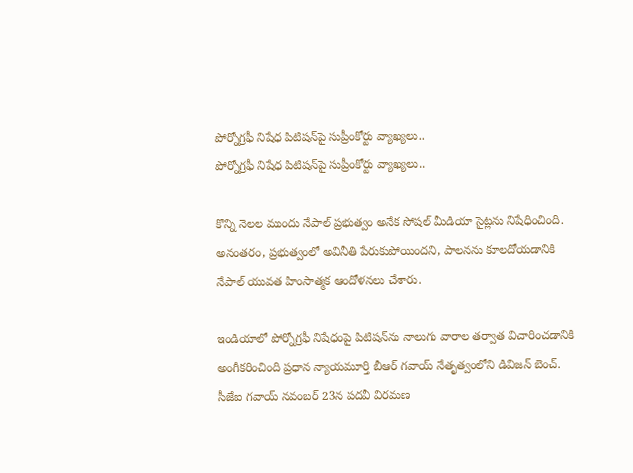పోర్నోగ్రఫీ నిషేధ పిటిషన్‌పై సుప్రీంకోర్టు వ్యాఖ్యలు..
పోర్నోగ్రఫీ నిషేధ పిటిషన్‌పై సుప్రీంకోర్టు వ్యాఖ్యలు..

కొన్ని నెలల ముందు నేపాల్ ప్రభుత్వం అనేక సోషల్ మీడియా సైట్లను నిషేధించింది. అనంతరం, ప్రభుత్వంలో అవినీతి పేరుకుపోయిందని, పాలనను కూలదోయడానికి నేపాల్ యువత హింసాత్మక ఆందోళనలు చేశారు.

ఇండియాలో పోర్నోగ్రఫీ నిషేధంపై పిటిషన్‌ను నాలుగు వారాల తర్వాత విచారించడానికి అంగీకరించింది ప్రధాన న్యాయమూర్తి బీఆర్‌ గవాయ్ నేతృత్వంలోని డివిజన్ బెంచ్. సీజేఐ గవాయ్ నవంబర్ 23న పదవీ విరమణ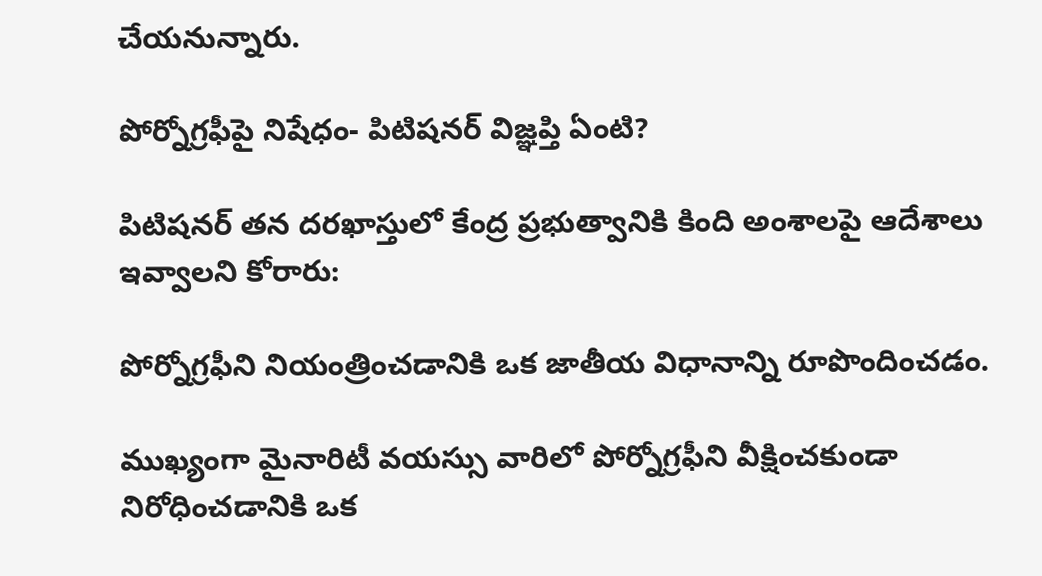చేయనున్నారు.

పోర్నోగ్రఫీపై నిషేధం- పిటిషనర్ విజ్ఞప్తి ఏంటి?

పిటిషనర్ తన దరఖాస్తులో కేంద్ర ప్రభుత్వానికి కింది అంశాలపై ఆదేశాలు ఇవ్వాలని కోరారు:

పోర్నోగ్రఫీని నియంత్రించడానికి ఒక జాతీయ విధానాన్ని రూపొందించడం.

ముఖ్యంగా మైనారిటీ వయస్సు వారిలో పోర్నోగ్రఫీని వీక్షించకుండా నిరోధించడానికి ఒక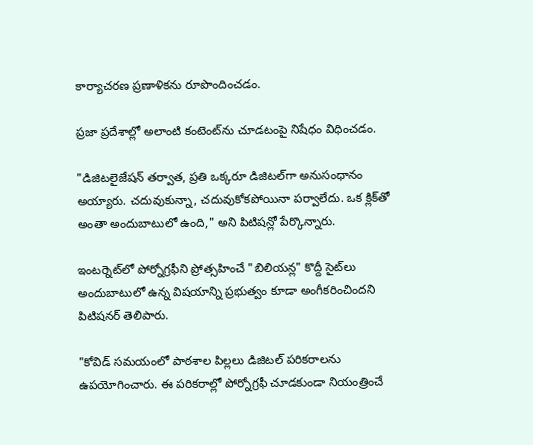కార్యాచరణ ప్రణాళికను రూపొందించడం.

ప్రజా ప్రదేశాల్లో అలాంటి కంటెంట్‌ను చూడటంపై నిషేధం విధించడం.

"డిజిటలైజేషన్ తర్వాత, ప్రతి ఒక్కరూ డిజిటల్‌గా అనుసంధానం అయ్యారు. చదువుకున్నా, చదువుకోకపోయినా పర్వాలేదు. ఒక క్లిక్‌తో అంతా అందుబాటులో ఉంది," అని పిటిషన్లో పేర్కొన్నారు.

ఇంటర్నెట్‌లో పోర్నోగ్రఫీని ప్రోత్సహించే "బిలియన్ల" కొద్దీ సైట్‌లు అందుబాటులో ఉన్న విషయాన్ని ప్రభుత్వం కూడా అంగీకరించిందని పిటిషనర్ తెలిపారు.

"కోవిడ్ సమయంలో పాఠశాల పిల్లలు డిజిటల్ పరికరాలను ఉపయోగించారు. ఈ పరికరాల్లో పోర్నోగ్రఫీ చూడకుండా నియంత్రించే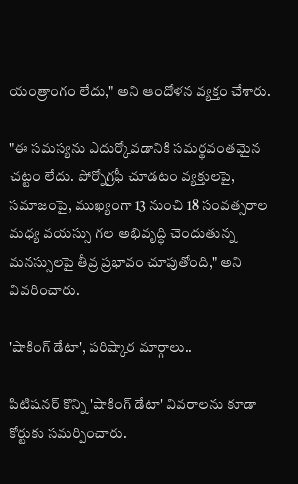యంత్రాంగం లేదు," అని ఆందోళన వ్యక్తం చేశారు.

"ఈ సమస్యను ఎదుర్కోవడానికి సమర్థవంతమైన చట్టం లేదు. పోర్నోగ్రఫీ చూడటం వ్యక్తులపై, సమాజంపై, ముఖ్యంగా 13 నుంచి 18 సంవత్సరాల మధ్య వయస్సు గల అభివృద్ధి చెందుతున్న మనస్సులపై తీవ్ర ప్రభావం చూపుతోంది," అని వివరించారు.

'షాకింగ్ డేటా', పరిష్కార మార్గాలు..

పిటిషనర్ కొన్ని 'షాకింగ్ డేటా' వివరాలను కూడా కోర్టుకు సమర్పించారు.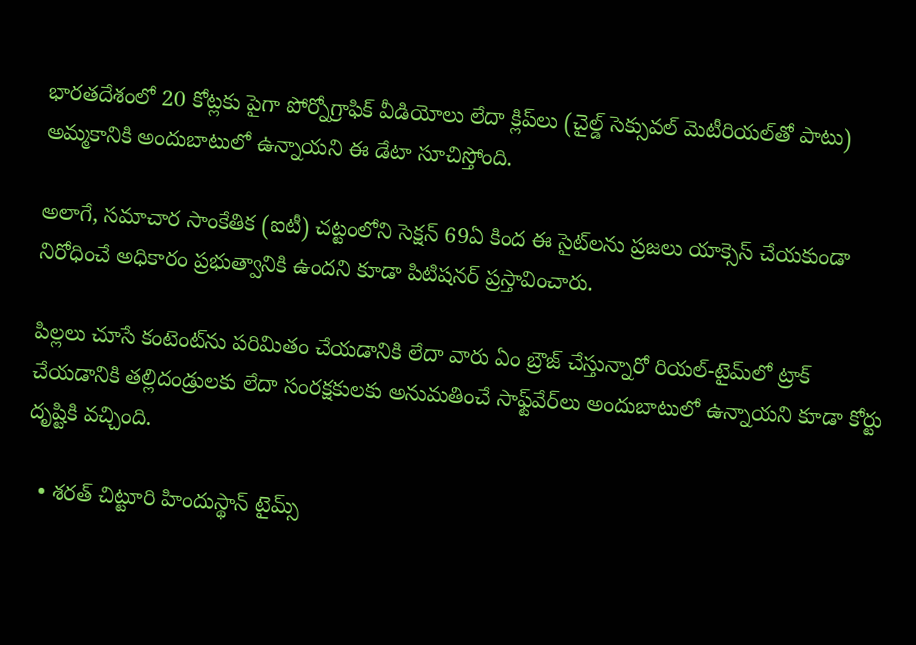భారతదేశంలో 20 కోట్లకు పైగా పోర్నోగ్రాఫిక్ వీడియోలు లేదా క్లిప్‌లు (చైల్డ్ సెక్సువల్ మెటీరియల్‌తో పాటు) అమ్మకానికి అందుబాటులో ఉన్నాయని ఈ డేటా సూచిస్తోంది.

అలాగే, సమాచార సాంకేతిక (ఐటీ) చట్టంలోని సెక్షన్ 69ఏ కింద ఈ సైట్‌లను ప్రజలు యాక్సెస్ చేయకుండా నిరోధించే అధికారం ప్రభుత్వానికి ఉందని కూడా పిటిషనర్ ప్రస్తావించారు.

పిల్లలు చూసే కంటెంట్‌ను పరిమితం చేయడానికి లేదా వారు ఏం బ్రౌజ్ చేస్తున్నారో రియల్-టైమ్‌లో ట్రాక్ చేయడానికి తల్లిదండ్రులకు లేదా సంరక్షకులకు అనుమతించే సాఫ్ట్‌వేర్‌లు అందుబాటులో ఉన్నాయని కూడా కోర్టు దృష్టికి వచ్చింది.

  • శరత్ చిట్టూరి హిందుస్థాన్ టైమ్స్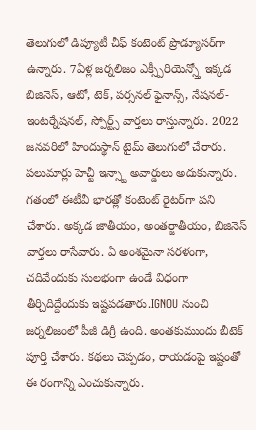తెలుగులో డిప్యూటీ చీఫ్ కంటెంట్ ప్రొడ్యూసర్‌గా ఉన్నారు. 7ఏళ్ల జర్నలిజం ఎక్స్పీరియెన్స్తో ఇక్కడ బిజినెస్, ఆటో, టెక్, పర్సనల్ ఫైనాన్స్, నేషనల్- ఇంటర్నేషనల్, స్పోర్ట్స్ వార్తలు రాస్తున్నారు. 2022 జనవరిలో హిందుస్థాన్ టైమ్ తెలుగులో చేరారు. పలుమార్లు హెచ్టీ ఇన్స్టా అవార్డులు అదుకున్నారు. గతంలో ఈటీవీ భారత్లో కంటెంట్ రైటర్‌గా పని చేశారు. అక్కడ జాతీయం, అంతర్జాతీయం, బిజినెస్ వార్తలు రాసేవారు. ఏ అంశమైనా సరళంగా, చదివేందుకు సులభంగా ఉండే విధంగా తీర్చిదిద్దేందుకు ఇష్టపడతారు.IGNOU నుంచి జర్నలిజంలో పీజీ డిగ్రీ ఉంది. అంతకుముందు బీటెక్ పూర్తి చేశారు. కథలు చెప్పడం, రాయడంపై ఇష్టంతో ఈ రంగాన్ని ఎంచుకున్నారు.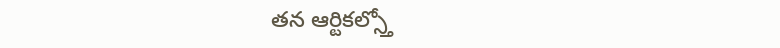తన ఆర్టికల్స్తో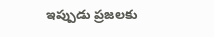ఇప్పుడు ప్రజలకు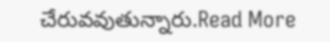చేరువవుతున్నారు.Read More